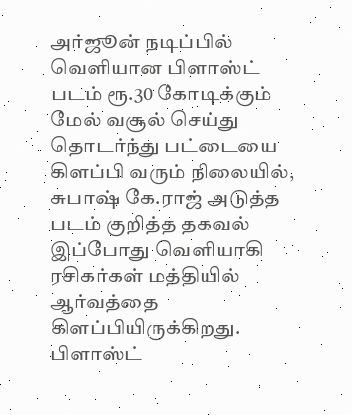அர்ஜூன் நடிப்பில் வெளியான பிளாஸ்ட் படம் ரூ.30 கோடிக்கும் மேல் வசூல் செய்து தொடர்ந்து பட்டையை கிளப்பி வரும் நிலையில், சுபாஷ் கே.ராஜ் அடுத்த படம் குறித்த தகவல் இப்போது வெளியாகி ரசிகர்கள் மத்தியில் ஆர்வத்தை கிளப்பியிருக்கிறது.
பிளாஸ்ட்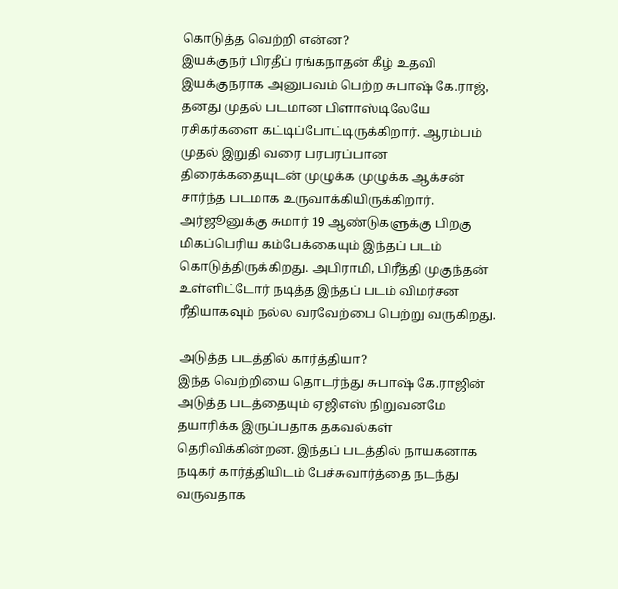கொடுத்த வெற்றி என்ன?
இயக்குநர் பிரதீப் ரங்கநாதன் கீழ் உதவி இயக்குநராக அனுபவம் பெற்ற சுபாஷ் கே.ராஜ், தனது முதல் படமான பிளாஸ்டிலேயே ரசிகர்களை கட்டிப்போட்டிருக்கிறார். ஆரம்பம் முதல் இறுதி வரை பரபரப்பான திரைக்கதையுடன் முழுக்க முழுக்க ஆக்சன் சார்ந்த படமாக உருவாக்கியிருக்கிறார். அர்ஜூனுக்கு சுமார் 19 ஆண்டுகளுக்கு பிறகு மிகப்பெரிய கம்பேக்கையும் இந்தப் படம் கொடுத்திருக்கிறது. அபிராமி, பிரீத்தி முகுந்தன் உள்ளிட்டோர் நடித்த இந்தப் படம் விமர்சன ரீதியாகவும் நல்ல வரவேற்பை பெற்று வருகிறது.

அடுத்த படத்தில் கார்த்தியா?
இந்த வெற்றியை தொடர்ந்து சுபாஷ் கே.ராஜின் அடுத்த படத்தையும் ஏஜிஎஸ் நிறுவனமே தயாரிக்க இருப்பதாக தகவல்கள் தெரிவிக்கின்றன. இந்தப் படத்தில் நாயகனாக நடிகர் கார்த்தியிடம் பேச்சுவார்த்தை நடந்து வருவதாக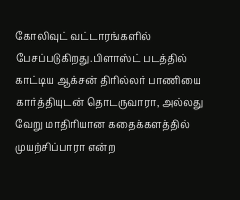கோலிவுட் வட்டாரங்களில் பேசப்படுகிறது.பிளாஸ்ட் படத்தில் காட்டிய ஆக்சன் திரில்லர் பாணியை கார்த்தியுடன் தொடருவாரா, அல்லது வேறு மாதிரியான கதைக்களத்தில் முயற்சிப்பாரா என்ற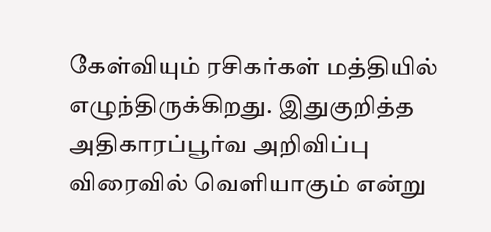கேள்வியும் ரசிகர்கள் மத்தியில் எழுந்திருக்கிறது. இதுகுறித்த அதிகாரப்பூர்வ அறிவிப்பு விரைவில் வெளியாகும் என்று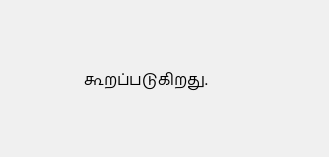கூறப்படுகிறது.